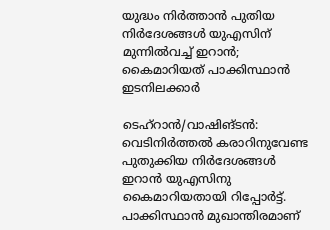യുദ്ധം നിർത്താൻ പുതിയ നിർദേശങ്ങൾ യുഎസിന് മുന്നിൽവച്ച് ഇറാൻ; കൈമാറിയത് പാക്കിസ്ഥാൻ ഇടനിലക്കാർ

ടെഹ്റാൻ/വാഷിങ്ടൻ: വെടിനിർത്തൽ കരാറിനുവേണ്ട പുതുക്കിയ നിർദേശങ്ങൾ ഇറാൻ യുഎസിനു കൈമാറിയതായി റിപ്പോർട്ട്. പാക്കിസ്ഥാൻ മുഖാന്തിരമാണ്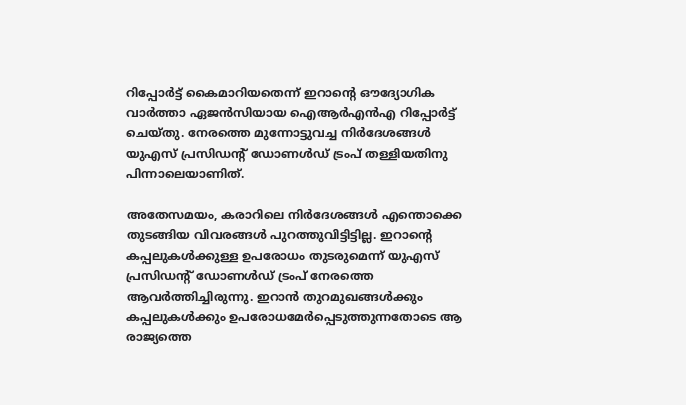റിപ്പോർട്ട് കൈമാറിയതെന്ന് ഇറാന്റെ ഔദ്യോഗിക വാർത്താ ഏജൻസിയായ ഐആർഎൻഎ റിപ്പോർട്ട് ചെയ്തു. നേരത്തെ മുന്നോട്ടുവച്ച നിർദേശങ്ങൾ യുഎസ് പ്രസിഡന്റ് ഡോണൾഡ് ട്രംപ് തള്ളിയതിനു പിന്നാലെയാണിത്.

അതേസമയം, കരാറിലെ നിർദേശങ്ങൾ എന്തൊക്കെ തുടങ്ങിയ വിവരങ്ങൾ പുറത്തുവിട്ടിട്ടില്ല. ഇറാന്റെ കപ്പലുകൾക്കുള്ള ഉപരോധം തുടരുമെന്ന് യുഎസ് പ്രസിഡന്റ് ഡോണൾഡ് ട്രംപ് നേരത്തെ ആവർത്തിച്ചിരുന്നു. ഇറാൻ തുറമുഖങ്ങൾക്കും കപ്പലുകൾക്കും ഉപരോധമേർപ്പെടുത്തുന്നതോടെ ആ രാജ്യത്തെ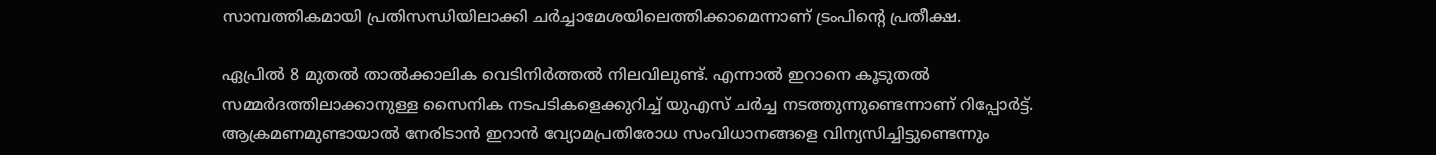സാമ്പത്തികമായി പ്രതിസന്ധിയിലാക്കി ചർച്ചാമേശയിലെത്തിക്കാമെന്നാണ് ട്രംപിന്റെ പ്രതീക്ഷ.

ഏപ്രിൽ 8 മുതൽ താൽക്കാലിക വെടിനിർത്തൽ നിലവിലുണ്ട്. എന്നാൽ ഇറാനെ കൂടുതൽ സമ്മർദത്തിലാക്കാനുള്ള സൈനിക നടപടികളെക്കുറിച്ച് യുഎസ് ചർച്ച നടത്തുന്നുണ്ടെന്നാണ് റിപ്പോർട്ട്. ആക്രമണമുണ്ടായാൽ നേരിടാൻ ഇറാൻ വ്യോമപ്രതിരോധ സംവിധാനങ്ങളെ വിന്യസിച്ചിട്ടുണ്ടെന്നും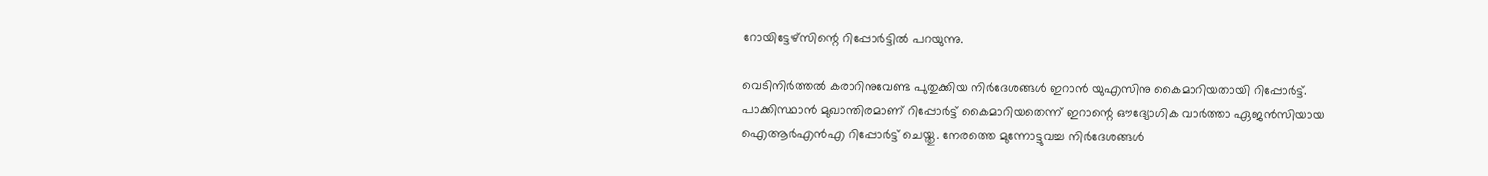റോയിട്ടേഴ്സിന്റെ റിപ്പോർട്ടിൽ പറയുന്നു.

വെടിനിർത്തൽ കരാറിനുവേണ്ട പുതുക്കിയ നിർദേശങ്ങൾ ഇറാൻ യുഎസിനു കൈമാറിയതായി റിപ്പോർട്ട്. പാക്കിസ്ഥാൻ മുഖാന്തിരമാണ് റിപ്പോർട്ട് കൈമാറിയതെന്ന് ഇറാന്റെ ഔദ്യോഗിക വാർത്താ ഏജൻസിയായ ഐആർഎൻഎ റിപ്പോർട്ട് ചെയ്തു. നേരത്തെ മുന്നോട്ടുവച്ച നിർദേശങ്ങൾ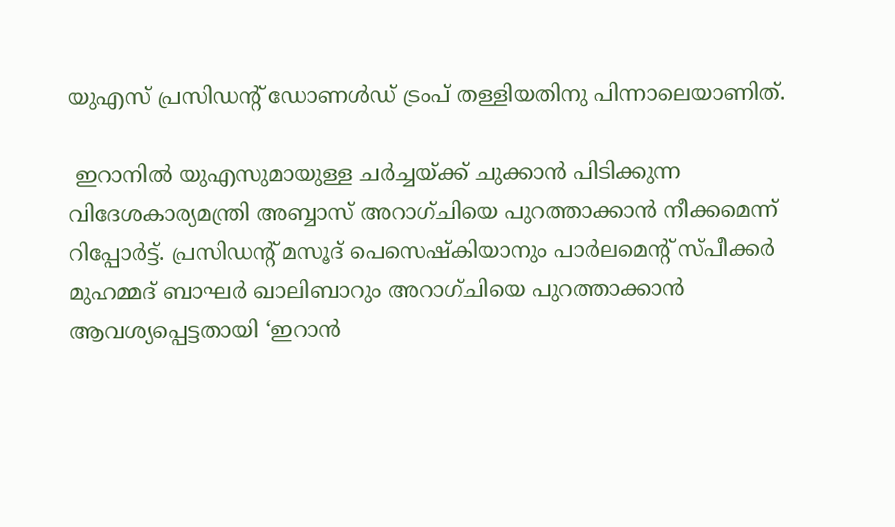യുഎസ് പ്രസിഡന്റ് ഡോണൾഡ് ട്രംപ് തള്ളിയതിനു പിന്നാലെയാണിത്.

 ഇറാനിൽ യുഎസുമായുള്ള ചർച്ചയ്ക്ക് ചുക്കാൻ പിടിക്കുന്ന വിദേശകാര്യമന്ത്രി അബ്ബാസ് അറാഗ്ചിയെ പുറത്താക്കാൻ നീക്കമെന്ന് റിപ്പോർട്ട്. പ്രസിഡന്റ് മസൂദ് പെസെഷ്കിയാനും പാർലമെന്റ് സ്പീക്കർ മുഹമ്മദ് ബാഘർ ഖാലിബാറും അറാഗ്ചിയെ പുറത്താക്കാൻ ആവശ്യപ്പെട്ടതായി ‘ഇറാൻ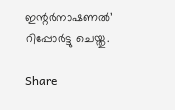ഇന്റർനാഷണൽ’ റിപ്പോർട്ടു ചെയ്തു.

Share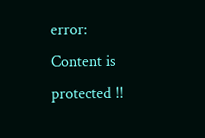error: Content is protected !!